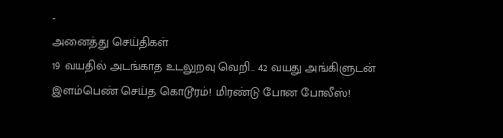-
அனைத்து செய்திகள்
19 வயதில் அடங்காத உடலுறவு வெறி.. 42 வயது அங்கிளுடன் இளம்பெண் செய்த கொடூரம்! மிரண்டு போன போலீஸ்!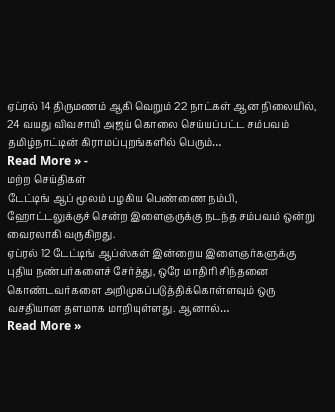ஏப்ரல் 14 திருமணம் ஆகி வெறும் 22 நாட்கள் ஆன நிலையில், 24 வயது விவசாயி அஜய் கொலை செய்யப்பட்ட சம்பவம் தமிழ்நாட்டின் கிராமப்புறங்களில் பெரும்…
Read More » -
மற்ற செய்திகள்
டேட்டிங் ஆப் மூலம் பழகிய பெண்ணை நம்பி, ஹோட்டலுக்குச் சென்ற இளைஞருக்கு நடந்த சம்பவம் ஒன்று வைரலாகி வருகிறது.
ஏப்ரல் 12 டேட்டிங் ஆப்ஸ்கள் இன்றைய இளைஞர்களுக்கு புதிய நண்பர்களைச் சேர்த்து, ஒரே மாதிரி சிந்தனை கொண்டவர்களை அறிமுகப்படுத்திக்கொள்ளவும் ஒரு வசதியான தளமாக மாறியுள்ளது. ஆனால்…
Read More »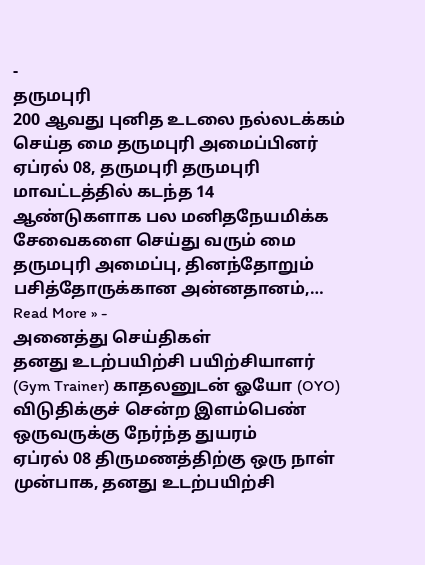-
தருமபுரி
200 ஆவது புனித உடலை நல்லடக்கம் செய்த மை தருமபுரி அமைப்பினர்
ஏப்ரல் 08, தருமபுரி தருமபுரி மாவட்டத்தில் கடந்த 14 ஆண்டுகளாக பல மனிதநேயமிக்க சேவைகளை செய்து வரும் மை தருமபுரி அமைப்பு, தினந்தோறும் பசித்தோருக்கான அன்னதானம்,…
Read More » -
அனைத்து செய்திகள்
தனது உடற்பயிற்சி பயிற்சியாளர் (Gym Trainer) காதலனுடன் ஓயோ (OYO) விடுதிக்குச் சென்ற இளம்பெண் ஒருவருக்கு நேர்ந்த துயரம்
ஏப்ரல் 08 திருமணத்திற்கு ஒரு நாள் முன்பாக, தனது உடற்பயிற்சி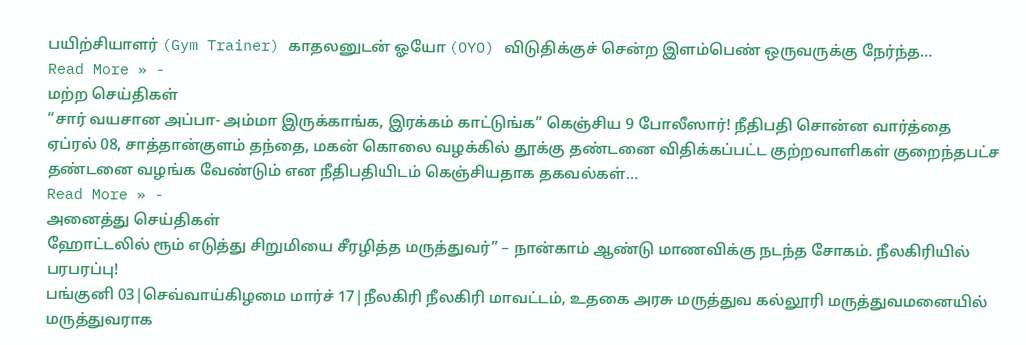பயிற்சியாளர் (Gym Trainer) காதலனுடன் ஓயோ (OYO) விடுதிக்குச் சென்ற இளம்பெண் ஒருவருக்கு நேர்ந்த…
Read More » -
மற்ற செய்திகள்
“சார் வயசான அப்பா- அம்மா இருக்காங்க, இரக்கம் காட்டுங்க” கெஞ்சிய 9 போலீஸார்! நீதிபதி சொன்ன வார்த்தை
ஏப்ரல் 08, சாத்தான்குளம் தந்தை, மகன் கொலை வழக்கில் தூக்கு தண்டனை விதிக்கப்பட்ட குற்றவாளிகள் குறைந்தபட்ச தண்டனை வழங்க வேண்டும் என நீதிபதியிடம் கெஞ்சியதாக தகவல்கள்…
Read More » -
அனைத்து செய்திகள்
ஹோட்டலில் ரூம் எடுத்து சிறுமியை சீரழித்த மருத்துவர்” – நான்காம் ஆண்டு மாணவிக்கு நடந்த சோகம். நீலகிரியில் பரபரப்பு!
பங்குனி 03|செவ்வாய்கிழமை மார்ச் 17|நீலகிரி நீலகிரி மாவட்டம், உதகை அரசு மருத்துவ கல்லூரி மருத்துவமனையில் மருத்துவராக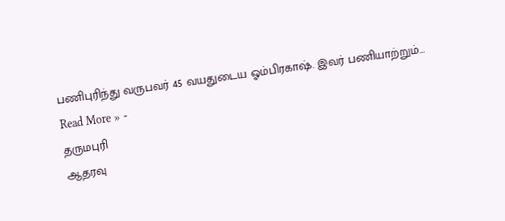பணிபுரிந்து வருபவர் 45 வயதுடைய ஓம்பிரகாஷ். இவர் பணியாற்றும்…
Read More » -
தருமபுரி
ஆதரவு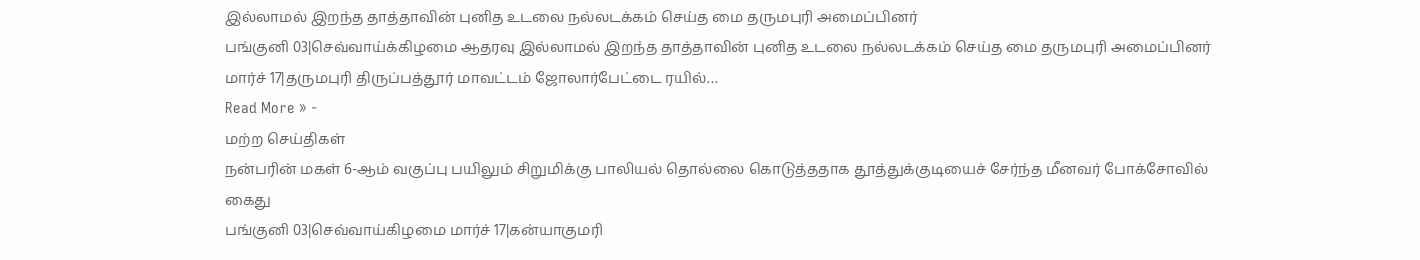இல்லாமல் இறந்த தாத்தாவின் புனித உடலை நல்லடக்கம் செய்த மை தருமபுரி அமைப்பினர்
பங்குனி 03|செவ்வாய்க்கிழமை ஆதரவு இல்லாமல் இறந்த தாத்தாவின் புனித உடலை நல்லடக்கம் செய்த மை தருமபுரி அமைப்பினர் மார்ச் 17|தருமபுரி திருப்பத்தூர் மாவட்டம் ஜோலார்பேட்டை ரயில்…
Read More » -
மற்ற செய்திகள்
நன்பரின் மகள் 6-ஆம் வகுப்பு பயிலும் சிறுமிக்கு பாலியல் தொல்லை கொடுத்ததாக தூத்துக்குடியைச் சேர்ந்த மீனவர் போக்சோவில் கைது
பங்குனி 03|செவ்வாய்கிழமை மார்ச் 17|கன்யாகுமரி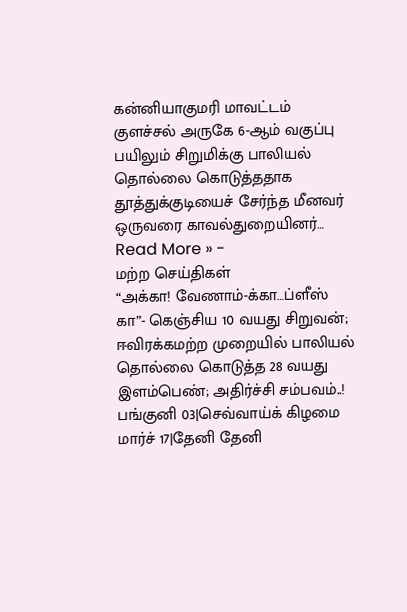கன்னியாகுமரி மாவட்டம் குளச்சல் அருகே 6-ஆம் வகுப்பு பயிலும் சிறுமிக்கு பாலியல் தொல்லை கொடுத்ததாக தூத்துக்குடியைச் சேர்ந்த மீனவர் ஒருவரை காவல்துறையினர்…
Read More » -
மற்ற செய்திகள்
“அக்கா! வேணாம்-க்கா…ப்ளீஸ் கா”- கெஞ்சிய 10 வயது சிறுவன்; ஈவிரக்கமற்ற முறையில் பாலியல் தொல்லை கொடுத்த 28 வயது இளம்பெண்; அதிர்ச்சி சம்பவம்..!
பங்குனி 03|செவ்வாய்க் கிழமை மார்ச் 17|தேனி தேனி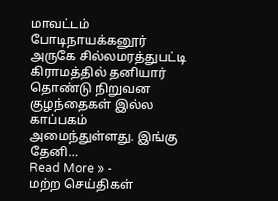மாவட்டம் போடிநாயக்கனூர் அருகே சில்லமரத்துபட்டி கிராமத்தில் தனியார் தொண்டு நிறுவன குழந்தைகள் இல்ல காப்பகம் அமைந்துள்ளது. இங்கு தேனி…
Read More » -
மற்ற செய்திகள்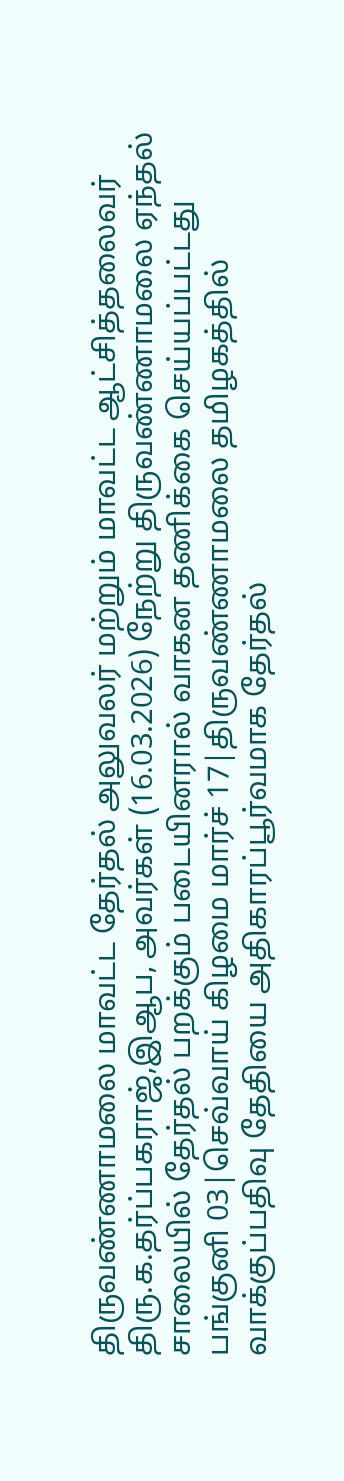திருவண்ணாமலை மாவட்ட தேர்தல் அலுவலர் மற்றும் மாவட்ட ஆட்சித்தலைவர் திரு.க.தர்ப்பகராஜ்,இஆப, அவர்கள் (16.03.2026) நேற்று திருவண்ணாமலை ஏந்தல் சாலையில் தேர்தல் பறக்கும் படையினரால் வாகன தணிக்கை செய்யப்பட்டது
பங்குனி 03|செவ்வாய் கிழமை மார்ச் 17|திருவண்ணாமலை தமிழகத்தில் வாக்குப்பதிவு தேதியை அதிகாரப்பூர்வமாக தேர்தல்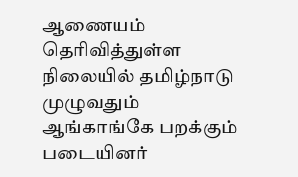ஆணையம் தெரிவித்துள்ள நிலையில் தமிழ்நாடு முழுவதும் ஆங்காங்கே பறக்கும் படையினர்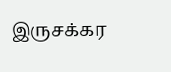இருசக்கர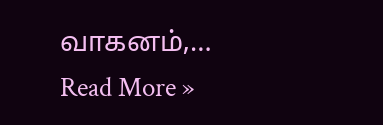வாகனம்,…
Read More »